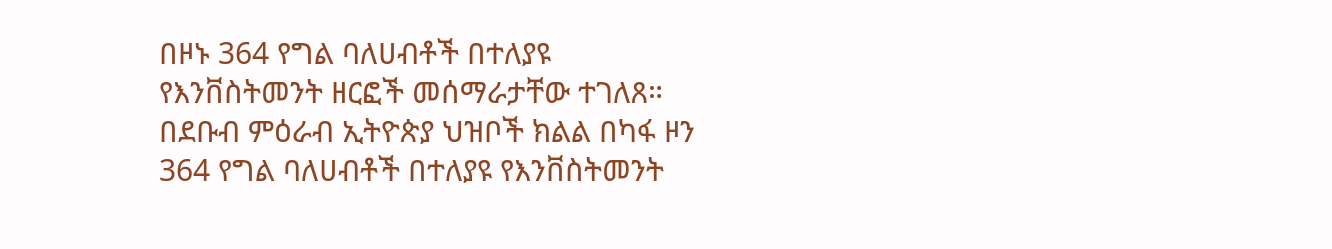በዞኑ 364 የግል ባለሀብቶች በተለያዩ የእንቨስትመንት ዘርፎች መሰማራታቸው ተገለጸ።
በደቡብ ምዕራብ ኢትዮጵያ ህዝቦች ክልል በካፋ ዞን 364 የግል ባለሀብቶች በተለያዩ የእንቨስትመንት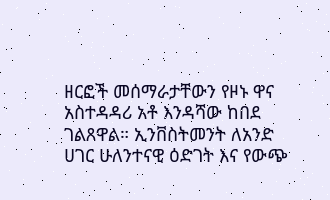ዘርፎች መሰማራታቸውን የዞኑ ዋና አስተዳዳሪ አቶ እንዳሻው ከበደ ገልጸዋል። ኢንቨስትመንት ለአንድ ሀገር ሁለንተናዊ ዕድገት እና የውጭ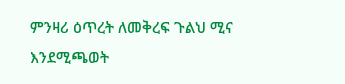ምንዛሪ ዕጥረት ለመቅረፍ ጉልህ ሚና እንደሚጫወት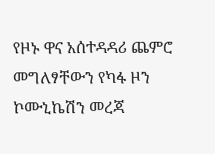የዞኑ ዋና አሰተዳዳሪ ጨምሮ መግለፃቸውን የካፋ ዞን ኮሙኒኬሽን መረጃ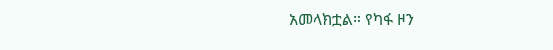አመላክቷል። የካፋ ዞን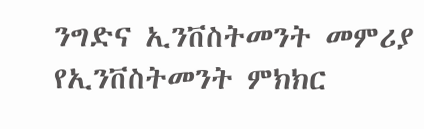ንግድና ኢንቨስትመንት መምሪያ የኢንቨስትመንት ምክክር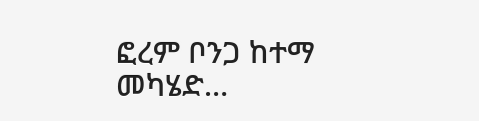ፎረም ቦንጋ ከተማ መካሄድ…